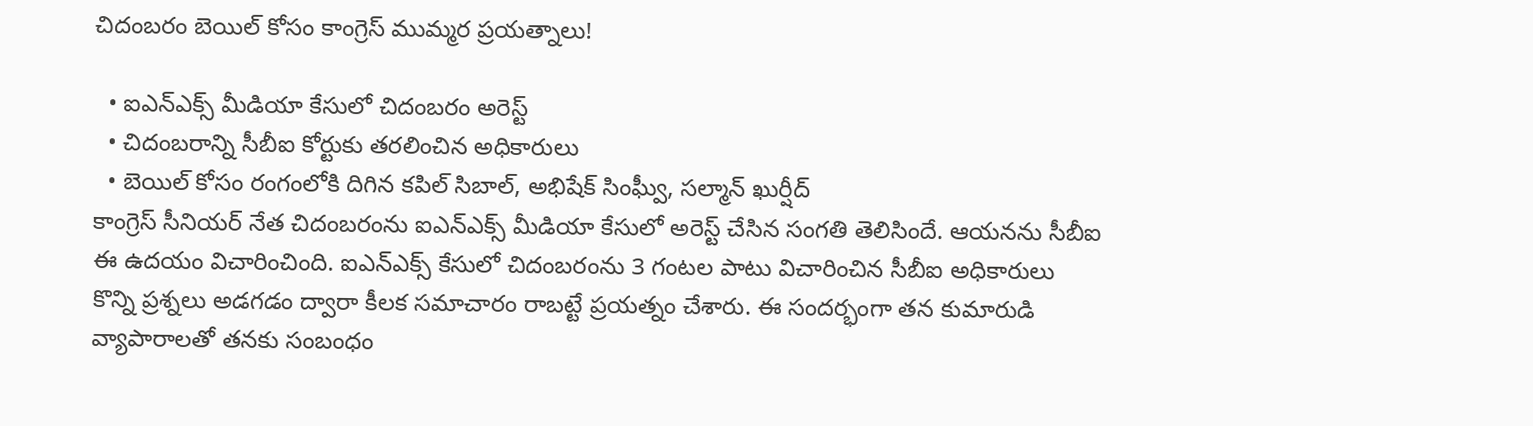చిదంబరం బెయిల్ కోసం కాంగ్రెస్ ముమ్మర ప్రయత్నాలు!

  • ఐఎన్ఎక్స్ మీడియా కేసులో చిదంబరం అరెస్ట్
  • చిదంబరాన్ని సీబీఐ కోర్టుకు తరలించిన అధికారులు
  • బెయిల్ కోసం రంగంలోకి దిగిన కపిల్ సిబాల్, అభిషేక్ సింఘ్వీ, సల్మాన్ ఖుర్షీద్
కాంగ్రెస్ సీనియర్ నేత చిదంబరంను ఐఎన్ఎక్స్ మీడియా కేసులో అరెస్ట్ చేసిన సంగతి తెలిసిందే. ఆయనను సీబీఐ ఈ ఉదయం విచారించింది. ఐఎన్ఎక్స్ కేసులో చిదంబరంను 3 గంటల పాటు విచారించిన సీబీఐ అధికారులు కొన్ని ప్రశ్నలు అడగడం ద్వారా కీలక సమాచారం రాబట్టే ప్రయత్నం చేశారు. ఈ సందర్భంగా తన కుమారుడి వ్యాపారాలతో తనకు సంబంధం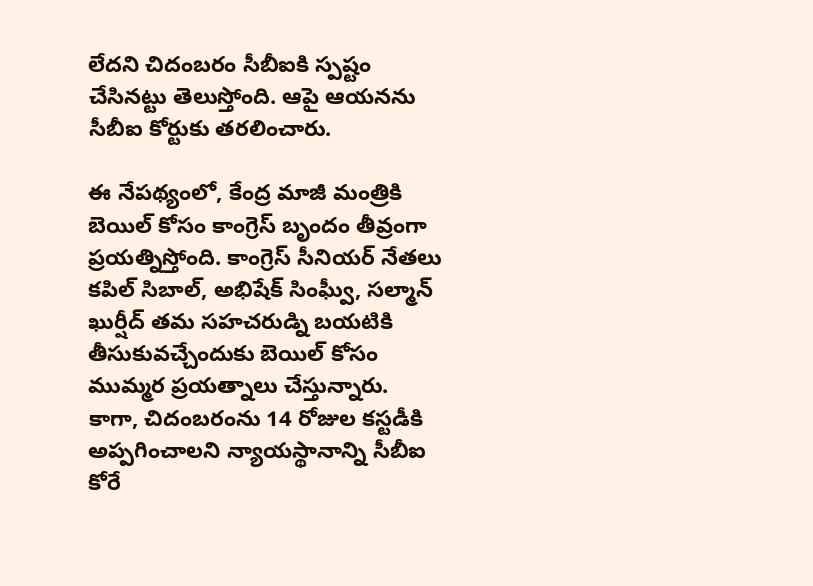లేదని చిదంబరం సీబీఐకి స్పష్టం చేసినట్టు తెలుస్తోంది. ఆపై ఆయనను సీబీఐ కోర్టుకు తరలించారు.

ఈ నేపథ్యంలో, కేంద్ర మాజీ మంత్రికి బెయిల్ కోసం కాంగ్రెస్ బృందం తీవ్రంగా ప్రయత్నిస్తోంది. కాంగ్రెస్ సీనియర్ నేతలు కపిల్ సిబాల్, అభిషేక్ సింఘ్వీ, సల్మాన్ ఖుర్షీద్ తమ సహచరుడ్ని బయటికి తీసుకువచ్చేందుకు బెయిల్ కోసం ముమ్మర ప్రయత్నాలు చేస్తున్నారు. కాగా, చిదంబరంను 14 రోజుల కస్టడీకి అప్పగించాలని న్యాయస్థానాన్ని సీబీఐ కోరే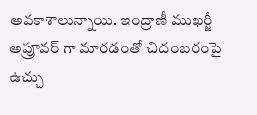అవకాశాలున్నాయి. ఇంద్రాణీ ముఖర్జీ అప్రూవర్ గా మారడంతో చిదంబరంపై ఉచ్చు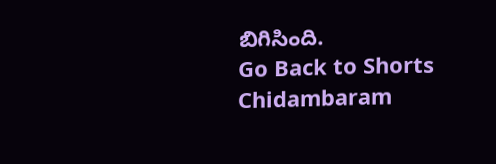బిగిసింది.
Go Back to Shorts
Chidambaram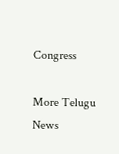Congress

More Telugu News